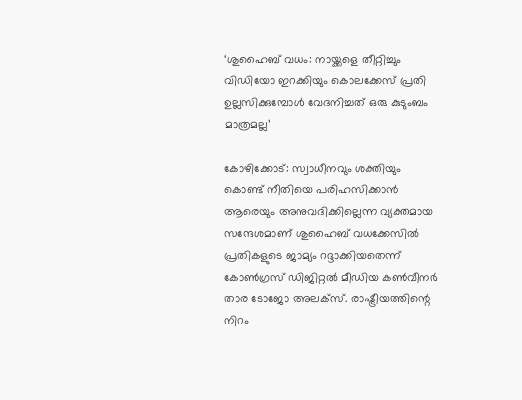‘ശുഹൈബ് വധം: നായ്ക്കളെ തീറ്റിച്ചും വിഡിയോ ഇറക്കിയും കൊലക്കേസ് പ്രതി ഉല്ലസിക്കുമ്പോൾ വേദനിച്ചത് ഒരു കുടുംബം മാത്രമല്ല’

കോഴിക്കോട്: സ്വാധീനവും ശക്തിയും കൊണ്ട് നീതിയെ പരിഹസിക്കാൻ ആരെയും അനുവദിക്കില്ലെന്ന വ്യക്തമായ സന്ദേശമാണ് ശുഹൈബ് വധക്കേസിൽ പ്രതികളുടെ ജാമ്യം റദ്ദാക്കിയതെന്ന് കോൺഗ്രസ് ഡിജിറ്റൽ മീഡിയ കൺവീനർ താര ടോജോ അലക്സ്. രാഷ്ട്രീയത്തിന്റെ നിറം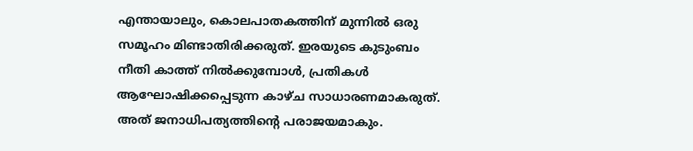എന്തായാലും, കൊലപാതകത്തിന് മുന്നിൽ ഒരു സമൂഹം മിണ്ടാതിരിക്കരുത്. ഇരയുടെ കുടുംബം നീതി കാത്ത് നിൽക്കുമ്പോൾ, പ്രതികൾ ആഘോഷിക്കപ്പെടുന്ന കാഴ്ച സാധാരണമാകരുത്. അത് ജനാധിപത്യത്തിന്റെ പരാജയമാകും.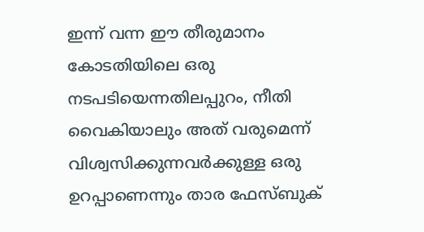ഇന്ന് വന്ന ഈ തീരുമാനം കോടതിയിലെ ഒരു നടപടിയെന്നതിലപ്പുറം, നീതി വൈകിയാലും അത് വരുമെന്ന് വിശ്വസിക്കുന്നവർക്കുള്ള ഒരു ഉറപ്പാണെന്നും താര ഫേസ്ബുക്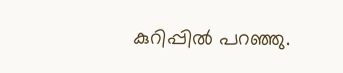കുറിപ്പിൽ പറഞ്ഞു.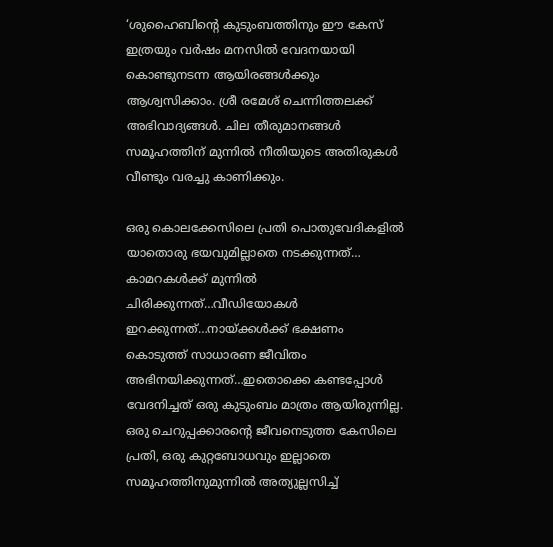‘ശുഹൈബിന്റെ കുടുംബത്തിനും ഈ കേസ് ഇത്രയും വർഷം മനസിൽ വേദനയായി കൊണ്ടുനടന്ന ആയിരങ്ങൾക്കും ആശ്വസിക്കാം. ശ്രീ രമേശ് ചെന്നിത്തലക്ക് അഭിവാദ്യങ്ങൾ. ചില തീരുമാനങ്ങൾ സമൂഹത്തിന് മുന്നിൽ നീതിയുടെ അതിരുകൾ വീണ്ടും വരച്ചു കാണിക്കും.

ഒരു കൊലക്കേസിലെ പ്രതി പൊതുവേദികളിൽ യാതൊരു ഭയവുമില്ലാതെ നടക്കുന്നത്… കാമറകൾക്ക് മുന്നിൽ ചിരിക്കുന്നത്…വീഡിയോകൾ ഇറക്കുന്നത്…നായ്ക്കൾക്ക് ഭക്ഷണം കൊടുത്ത് സാധാരണ ജീവിതം അഭിനയിക്കുന്നത്…ഇതൊക്കെ കണ്ടപ്പോൾ വേദനിച്ചത് ഒരു കുടുംബം മാത്രം ആയിരുന്നില്ല. ഒരു ചെറുപ്പക്കാരന്റെ ജീവനെടുത്ത കേസിലെ പ്രതി, ഒരു കുറ്റബോധവും ഇല്ലാതെ സമൂഹത്തിനുമുന്നിൽ അത്യുല്ലസിച്ച്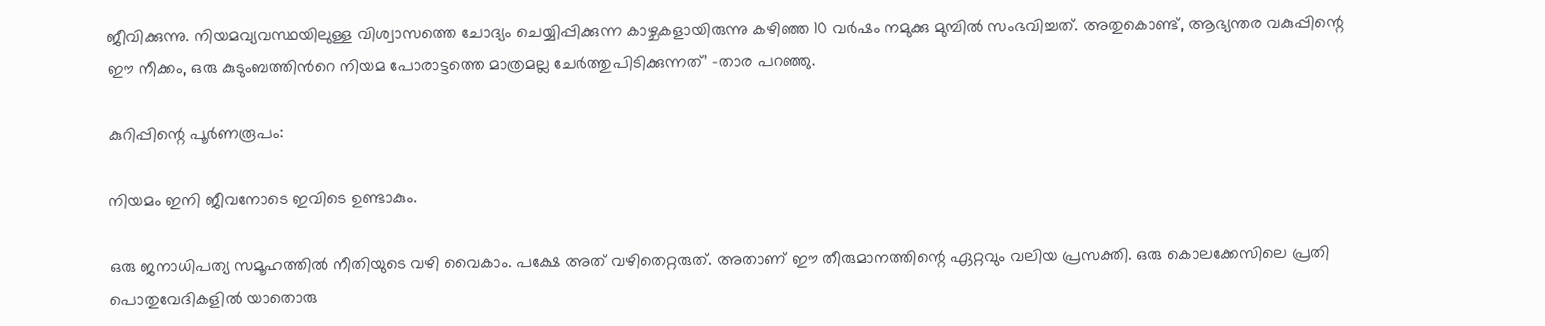ജീവിക്കുന്നു. നിയമവ്യവസ്ഥയിലുള്ള വിശ്വാസത്തെ ചോദ്യം ചെയ്യിപ്പിക്കുന്ന കാഴ്ചകളായിരുന്നു കഴിഞ്ഞ 10 വർഷം നമുക്കു മുമ്പിൽ സംഭവിച്ചത്. അതുകൊണ്ട്, ആഭ്യന്തര വകുപ്പിന്റെ ഈ നീക്കം, ഒരു കുടുംബത്തിൻറെ നിയമ പോരാട്ടത്തെ മാത്രമല്ല ചേർത്തുപിടിക്കുന്നത്’ -താര പറഞ്ഞു.

കുറിപ്പിന്റെ പൂർണരൂപം:

നിയമം ഇനി ജീവനോടെ ഇവിടെ ഉണ്ടാകും.

ഒരു ജനാധിപത്യ സമൂഹത്തിൽ നീതിയുടെ വഴി വൈകാം. പക്ഷേ അത് വഴിതെറ്റരുത്. അതാണ് ഈ തീരുമാനത്തിന്റെ ഏറ്റവും വലിയ പ്രസക്തി. ഒരു കൊലക്കേസിലെ പ്രതി പൊതുവേദികളിൽ യാതൊരു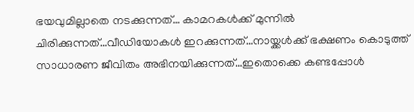ഭയവുമില്ലാതെ നടക്കുന്നത്… കാമറകൾക്ക് മുന്നിൽ ചിരിക്കുന്നത്…വീഡിയോകൾ ഇറക്കുന്നത്…നായ്ക്കൾക്ക് ഭക്ഷണം കൊടുത്ത് സാധാരണ ജീവിതം അഭിനയിക്കുന്നത്…ഇതൊക്കെ കണ്ടപ്പോൾ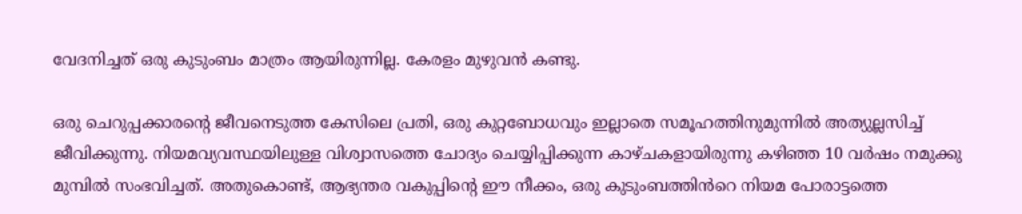വേദനിച്ചത് ഒരു കുടുംബം മാത്രം ആയിരുന്നില്ല. കേരളം മുഴുവൻ കണ്ടു.

ഒരു ചെറുപ്പക്കാരന്റെ ജീവനെടുത്ത കേസിലെ പ്രതി, ഒരു കുറ്റബോധവും ഇല്ലാതെ സമൂഹത്തിനുമുന്നിൽ അത്യുല്ലസിച്ച് ജീവിക്കുന്നു. നിയമവ്യവസ്ഥയിലുള്ള വിശ്വാസത്തെ ചോദ്യം ചെയ്യിപ്പിക്കുന്ന കാഴ്ചകളായിരുന്നു കഴിഞ്ഞ 10 വർഷം നമുക്കു മുമ്പിൽ സംഭവിച്ചത്. അതുകൊണ്ട്, ആഭ്യന്തര വകുപ്പിന്റെ ഈ നീക്കം, ഒരു കുടുംബത്തിൻറെ നിയമ പോരാട്ടത്തെ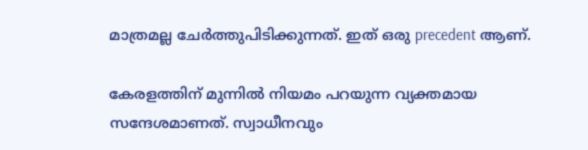മാത്രമല്ല ചേർത്തുപിടിക്കുന്നത്. ഇത് ഒരു precedent ആണ്.

കേരളത്തിന് മുന്നിൽ നിയമം പറയുന്ന വ്യക്തമായ സന്ദേശമാണത്. സ്വാധീനവും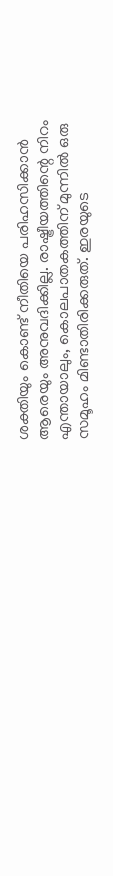ശക്തിയും കൊണ്ട് നീതിയെ പരിഹസിക്കാൻ ആരെയും അനുവദിക്കില്ല. രാഷ്ട്രീയത്തിന്റെ നിറം എന്തായാലും, കൊലപാതകത്തിന് മുന്നിൽ ഒരു സമൂഹം മിണ്ടാതിരിക്കരുത്. ഇരയുടെ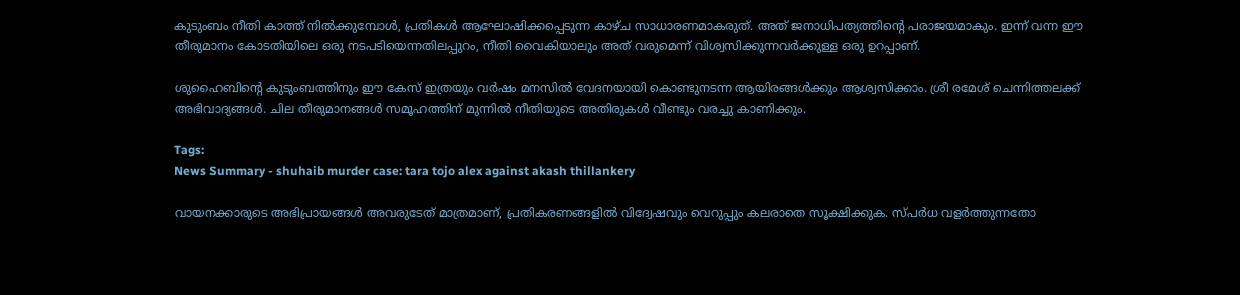കുടുംബം നീതി കാത്ത് നിൽക്കുമ്പോൾ, പ്രതികൾ ആഘോഷിക്കപ്പെടുന്ന കാഴ്ച സാധാരണമാകരുത്. അത് ജനാധിപത്യത്തിന്റെ പരാജയമാകും. ഇന്ന് വന്ന ഈ തീരുമാനം കോടതിയിലെ ഒരു നടപടിയെന്നതിലപ്പുറം, നീതി വൈകിയാലും അത് വരുമെന്ന് വിശ്വസിക്കുന്നവർക്കുള്ള ഒരു ഉറപ്പാണ്.

ശുഹൈബിന്റെ കുടുംബത്തിനും ഈ കേസ് ഇത്രയും വർഷം മനസിൽ വേദനയായി കൊണ്ടുനടന്ന ആയിരങ്ങൾക്കും ആശ്വസിക്കാം. ശ്രീ രമേശ് ചെന്നിത്തലക്ക് അഭിവാദ്യങ്ങൾ. ചില തീരുമാനങ്ങൾ സമൂഹത്തിന് മുന്നിൽ നീതിയുടെ അതിരുകൾ വീണ്ടും വരച്ചു കാണിക്കും.

Tags:
News Summary - shuhaib murder case: tara tojo alex against akash thillankery

വായനക്കാരുടെ അഭിപ്രായങ്ങള്‍ അവരുടേത് മാത്രമാണ്, പ്രതികരണങ്ങളിൽ വിദ്വേഷവും വെറുപ്പും കലരാതെ സൂക്ഷിക്കുക. സ്പർധ വളർത്തുന്നതോ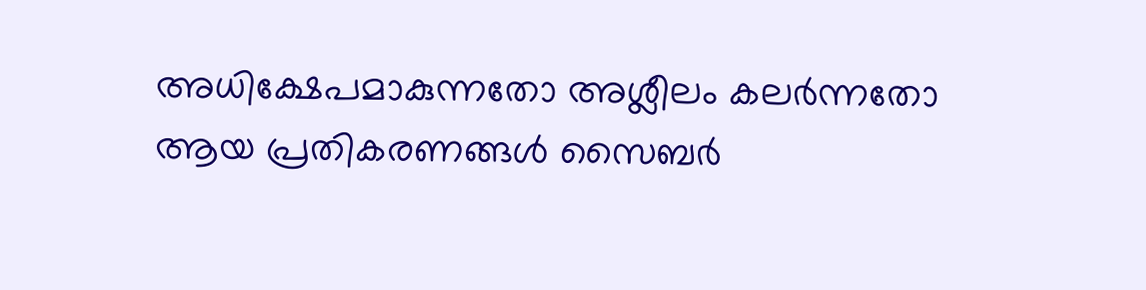അധിക്ഷേപമാകുന്നതോ അശ്ലീലം കലർന്നതോ ആയ പ്രതികരണങ്ങൾ സൈബർ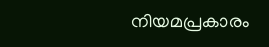നിയമപ്രകാരം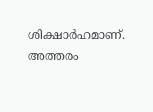ശിക്ഷാർഹമാണ്. അത്തരം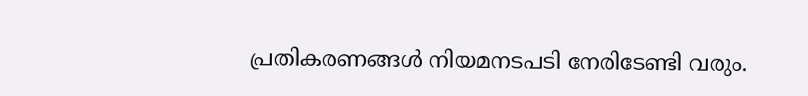പ്രതികരണങ്ങൾ നിയമനടപടി നേരിടേണ്ടി വരും.